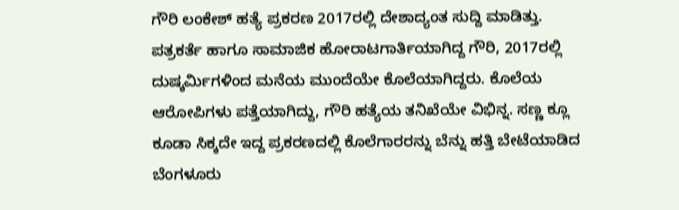ಗೌರಿ ಲಂಕೇಶ್ ಹತ್ಯೆ ಪ್ರಕರಣ 2017ರಲ್ಲಿ ದೇಶಾದ್ಯಂತ ಸುದ್ದಿ ಮಾಡಿತ್ತು. ಪತ್ರಕರ್ತೆ ಹಾಗೂ ಸಾಮಾಜಿಕ ಹೋರಾಟಗಾರ್ತಿಯಾಗಿದ್ದ ಗೌರಿ, 2017ರಲ್ಲಿ ದುಷ್ಕರ್ಮಿಗಳಿಂದ ಮನೆಯ ಮುಂದೆಯೇ ಕೊಲೆಯಾಗಿದ್ದರು. ಕೊಲೆಯ ಆರೋಪಿಗಳು ಪತ್ತೆಯಾಗಿದ್ದು, ಗೌರಿ ಹತ್ಯೆಯ ತನಿಖೆಯೇ ವಿಭಿನ್ನ. ಸಣ್ಣ ಕ್ಲೂ ಕೂಡಾ ಸಿಕ್ಕದೇ ಇದ್ದ ಪ್ರಕರಣದಲ್ಲಿ ಕೊಲೆಗಾರರನ್ನು ಬೆನ್ನು ಹತ್ತಿ ಬೇಟೆಯಾಡಿದ ಬೆಂಗಳೂರು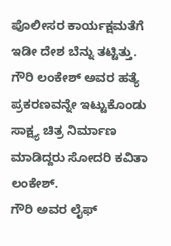ಪೊಲೀಸರ ಕಾರ್ಯಕ್ಷಮತೆಗೆ ಇಡೀ ದೇಶ ಬೆನ್ನು ತಟ್ಟಿತ್ತು. ಗೌರಿ ಲಂಕೇಶ್ ಅವರ ಹತ್ಯೆ ಪ್ರಕರಣವನ್ನೇ ಇಟ್ಟುಕೊಂಡು ಸಾಕ್ಷ್ಯ ಚಿತ್ರ ನಿರ್ಮಾಣ ಮಾಡಿದ್ದರು ಸೋದರಿ ಕವಿತಾ ಲಂಕೇಶ್.
ಗೌರಿ ಅವರ ಲೈಫ್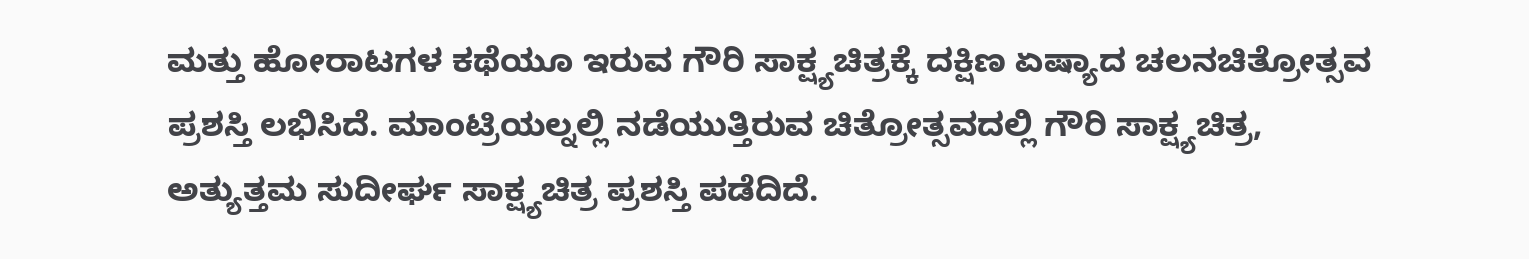ಮತ್ತು ಹೋರಾಟಗಳ ಕಥೆಯೂ ಇರುವ ಗೌರಿ ಸಾಕ್ಷ್ಯಚಿತ್ರಕ್ಕೆ ದಕ್ಷಿಣ ಏಷ್ಯಾದ ಚಲನಚಿತ್ರೋತ್ಸವ ಪ್ರಶಸ್ತಿ ಲಭಿಸಿದೆ. ಮಾಂಟ್ರಿಯಲ್ನಲ್ಲಿ ನಡೆಯುತ್ತಿರುವ ಚಿತ್ರೋತ್ಸವದಲ್ಲಿ ಗೌರಿ ಸಾಕ್ಷ್ಯಚಿತ್ರ, ಅತ್ಯುತ್ತಮ ಸುದೀರ್ಘ ಸಾಕ್ಷ್ಯಚಿತ್ರ ಪ್ರಶಸ್ತಿ ಪಡೆದಿದೆ.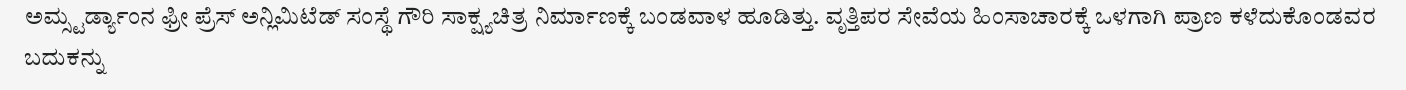ಅಮ್ಸ್ಟರ್ಡ್ಯಾಂನ ಫ್ರೀ ಪ್ರೆಸ್ ಅನ್ಲಿಮಿಟೆಡ್ ಸಂಸ್ಥೆ ಗೌರಿ ಸಾಕ್ಷ್ಯಚಿತ್ರ ನಿರ್ಮಾಣಕ್ಕೆ ಬಂಡವಾಳ ಹೂಡಿತ್ತು. ವೃತ್ತಿಪರ ಸೇವೆಯ ಹಿಂಸಾಚಾರಕ್ಕೆ ಒಳಗಾಗಿ ಪ್ರಾಣ ಕಳೆದುಕೊಂಡವರ ಬದುಕನ್ನು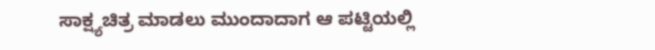ಸಾಕ್ಷ್ಯಚಿತ್ರ ಮಾಡಲು ಮುಂದಾದಾಗ ಆ ಪಟ್ಟಿಯಲ್ಲಿ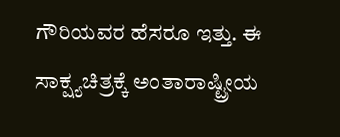ಗೌರಿಯವರ ಹೆಸರೂ ಇತ್ತು. ಈ ಸಾಕ್ಷ್ಯಚಿತ್ರಕ್ಕೆ ಅಂತಾರಾಷ್ಟ್ರೀಯ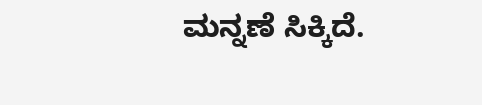ಮನ್ನಣೆ ಸಿಕ್ಕಿದೆ.